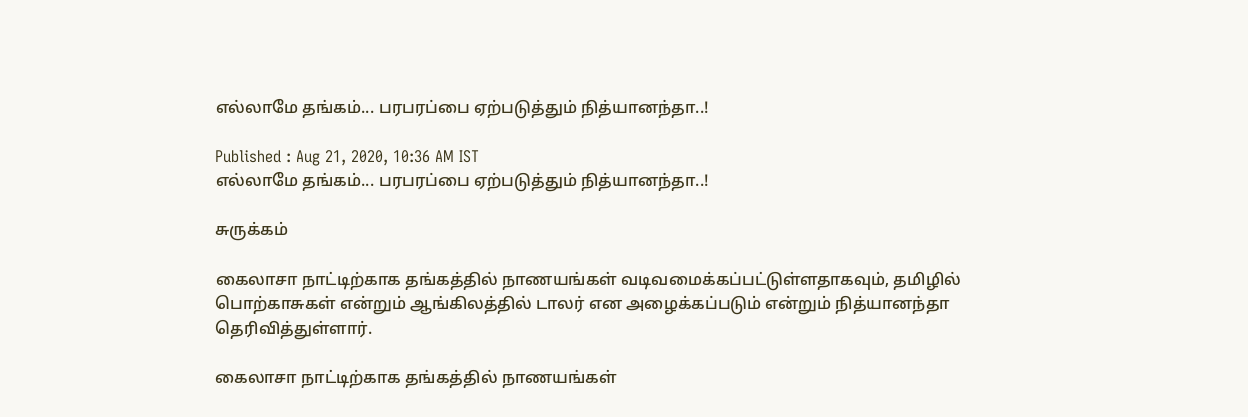எல்லாமே தங்கம்... பரபரப்பை ஏற்படுத்தும் நித்யானந்தா..!

Published : Aug 21, 2020, 10:36 AM IST
எல்லாமே தங்கம்... பரபரப்பை ஏற்படுத்தும் நித்யானந்தா..!

சுருக்கம்

கைலாசா நாட்டிற்காக தங்கத்தில் நாணயங்கள் வடிவமைக்கப்பட்டுள்ளதாகவும், தமிழில் பொற்காசுகள் என்றும் ஆங்கிலத்தில் டாலர் என அழைக்கப்படும் என்றும் நித்யானந்தா தெரிவித்துள்ளார்.

கைலாசா நாட்டிற்காக தங்கத்தில் நாணயங்கள்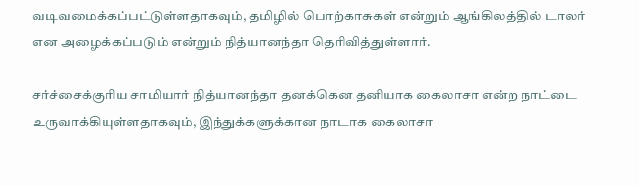வடிவமைக்கப்பட்டுள்ளதாகவும், தமிழில் பொற்காசுகள் என்றும் ஆங்கிலத்தில் டாலர் என அழைக்கப்படும் என்றும் நித்யானந்தா தெரிவித்துள்ளார்.

சர்ச்சைக்குரிய சாமியார் நித்யானந்தா தனக்கென தனியாக கைலாசா என்ற நாட்டை உருவாக்கியுள்ளதாகவும், இந்துக்களுக்கான நாடாக கைலாசா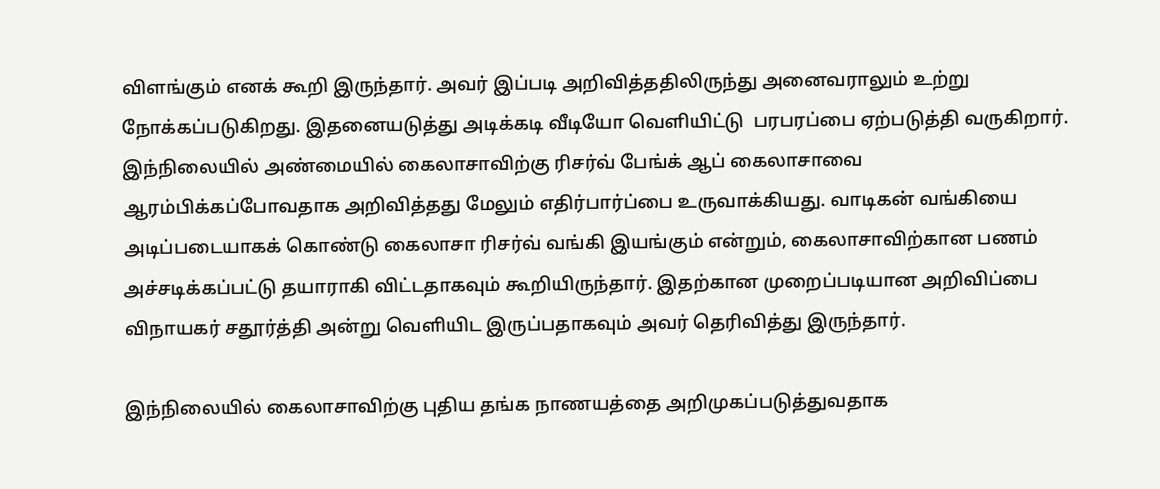விளங்கும் எனக் கூறி இருந்தார். அவர் இப்படி அறிவித்ததிலிருந்து அனைவராலும் உற்று நோக்கப்படுகிறது. இதனையடுத்து அடிக்கடி வீடியோ வெளியிட்டு  பரபரப்பை ஏற்படுத்தி வருகிறார். இந்நிலையில் அண்மையில் கைலாசாவிற்கு ரிசர்வ் பேங்க் ஆப் கைலாசாவை ஆரம்பிக்கப்போவதாக அறிவித்தது மேலும் எதிர்பார்ப்பை உருவாக்கியது. வாடிகன் வங்கியை அடிப்படையாகக் கொண்டு கைலாசா ரிசர்வ் வங்கி இயங்கும் என்றும், கைலாசாவிற்கான பணம் அச்சடிக்கப்பட்டு தயாராகி விட்டதாகவும் கூறியிருந்தார். இதற்கான முறைப்படியான அறிவிப்பை விநாயகர் சதூர்த்தி அன்று வெளியிட இருப்பதாகவும் அவர் தெரிவித்து இருந்தார்.

இந்நிலையில் கைலாசாவிற்கு புதிய தங்க நாணயத்தை அறிமுகப்படுத்துவதாக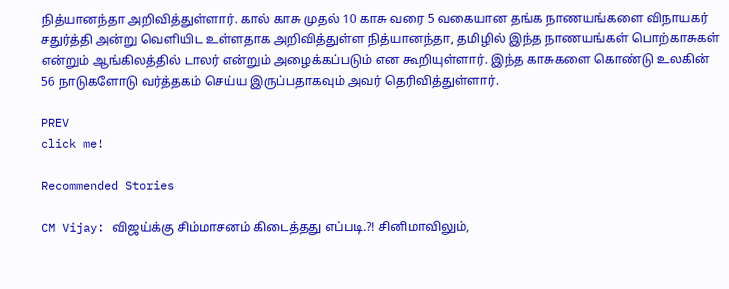நித்யானந்தா அறிவித்துள்ளார். கால் காசு முதல் 10 காசு வரை 5 வகையான தங்க நாணயங்களை விநாயகர் சதுர்த்தி அன்று வெளியிட உள்ளதாக அறிவித்துள்ள நித்யானந்தா, தமிழில் இந்த நாணயங்கள் பொற்காசுகள் என்றும் ஆங்கிலத்தில் டாலர் என்றும் அழைக்கப்படும் என கூறியுள்ளார். இந்த காசுகளை கொண்டு உலகின் 56 நாடுகளோடு வர்த்தகம் செய்ய இருப்பதாகவும் அவர் தெரிவித்துள்ளார்.

PREV
click me!

Recommended Stories

CM Vijay: விஜய்க்கு சிம்மாசனம் கிடைத்தது எப்படி.?! சினிமாவிலும்,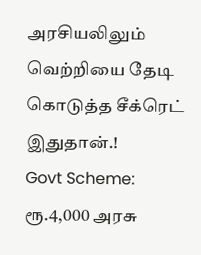அரசியலிலும் வெற்றியை தேடி கொடுத்த சீக்ரெட் இதுதான்.!
Govt Scheme: ரூ.4,000 அரசு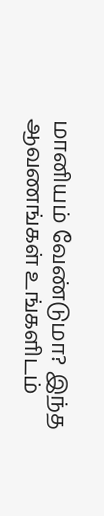மானியம் வேண்டுமா? இந்த ஆவணங்கள் உங்களிடம்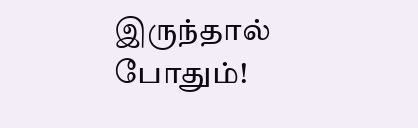இருந்தால் போதும்!